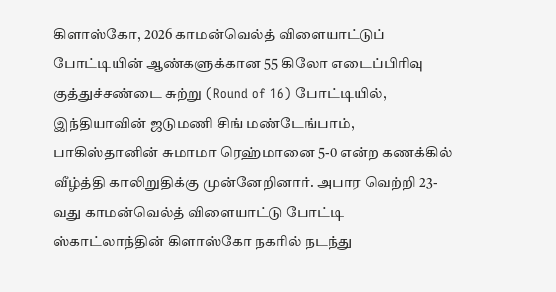கிளாஸ்கோ, 2026 காமன்வெல்த் விளையாட்டுப் போட்டியின் ஆண்களுக்கான 55 கிலோ எடைப்பிரிவு குத்துச்சண்டை சுற்று (Round of 16) போட்டியில், இந்தியாவின் ஜடுமணி சிங் மண்டேங்பாம், பாகிஸ்தானின் சுமாமா ரெஹ்மானை 5-0 என்ற கணக்கில் வீழ்த்தி காலிறுதிக்கு முன்னேறினார். அபார வெற்றி 23-வது காமன்வெல்த் விளையாட்டு போட்டி ஸ்காட்லாந்தின் கிளாஸ்கோ நகரில் நடந்து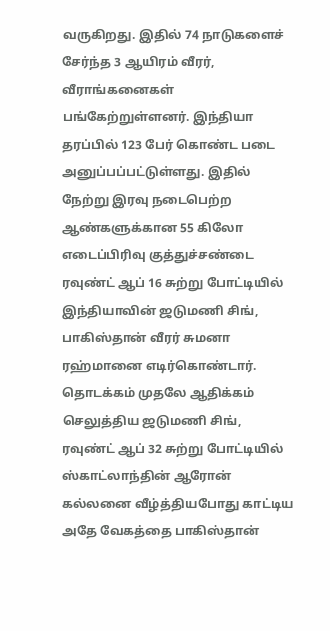வருகிறது. இதில் 74 நாடுகளைச் சேர்ந்த 3 ஆயிரம் வீரர், வீராங்கனைகள் பங்கேற்றுள்ளனர். இந்தியா தரப்பில் 123 பேர் கொண்ட படை அனுப்பப்பட்டுள்ளது. இதில் நேற்று இரவு நடைபெற்ற ஆண்களுக்கான 55 கிலோ எடைப்பிரிவு குத்துச்சண்டை ரவுண்ட் ஆப் 16 சுற்று போட்டியில் இந்தியாவின் ஜடுமணி சிங், பாகிஸ்தான் வீரர் சுமனா ரஹ்மானை எடிர்கொண்டார். தொடக்கம் முதலே ஆதிக்கம் செலுத்திய ஜடுமணி சிங், ரவுண்ட் ஆப் 32 சுற்று போட்டியில் ஸ்காட்லாந்தின் ஆரோன் கல்லனை வீழ்த்தியபோது காட்டிய அதே வேகத்தை பாகிஸ்தான்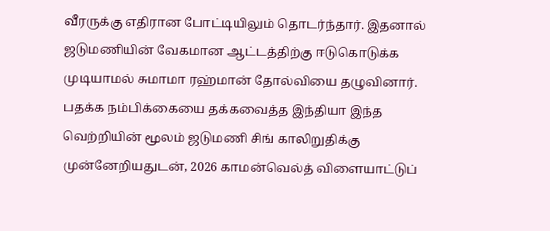வீரருக்கு எதிரான போட்டியிலும் தொடர்ந்தார். இதனால் ஜடுமணியின் வேகமான ஆட்டத்திற்கு ஈடுகொடுக்க முடியாமல் சுமாமா ரஹ்மான் தோல்வியை தழுவினார். பதக்க நம்பிக்கையை தக்கவைத்த இந்தியா இந்த வெற்றியின் மூலம் ஜடுமணி சிங் காலிறுதிக்கு முன்னேறியதுடன், 2026 காமன்வெல்த் விளையாட்டுப்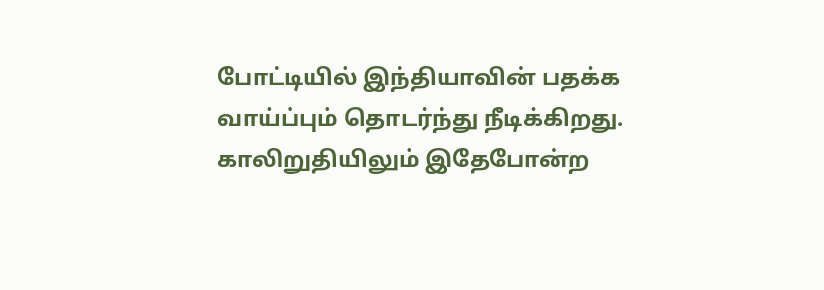போட்டியில் இந்தியாவின் பதக்க வாய்ப்பும் தொடர்ந்து நீடிக்கிறது. காலிறுதியிலும் இதேபோன்ற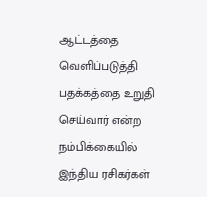ஆட்டத்தை வெளிப்படுத்தி பதக்கத்தை உறுதி செய்வார் என்ற நம்பிக்கையில் இந்திய ரசிகர்கள்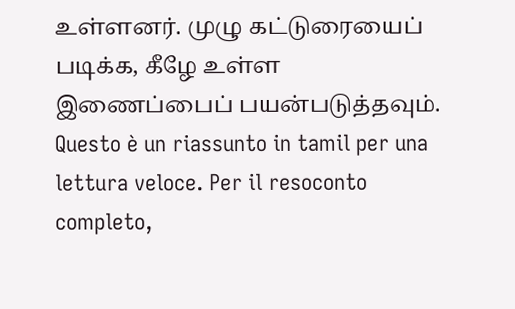உள்ளனர். முழு கட்டுரையைப் படிக்க, கீழே உள்ள இணைப்பைப் பயன்படுத்தவும்.
Questo è un riassunto in tamil per una lettura veloce. Per il resoconto completo,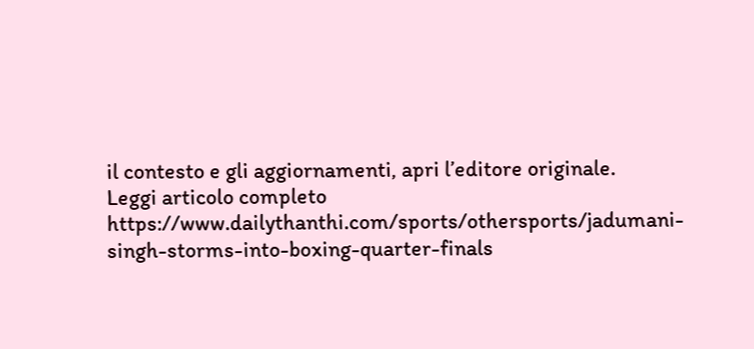il contesto e gli aggiornamenti, apri l’editore originale.
Leggi articolo completo
https://www.dailythanthi.com/sports/othersports/jadumani-singh-storms-into-boxing-quarter-finals